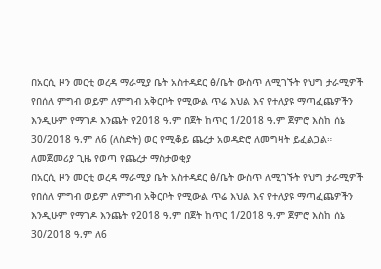በአርሲ ዞን መርቲ ወረዳ ማራሚያ ቤት አስተዳደር ፅ/ቤት ውስጥ ለሚገኙት የህግ ታራሚዎች የበሰለ ምግብ ወይም ለምግብ አቅርቦት የሚውል ጥሬ እህል እና የተለያዩ ማጣፈጨዎችን እንዲሁም የማገዶ እንጨት የ2018 ዓ.ም በጀት ከጥር 1/2018 ዓ.ም ጀምሮ እስከ ሰኔ 30/2018 ዓ.ም ለ6 (ለስድት) ወር የሚቆይ ጨረታ አወዳድሮ ለመግዛት ይፈልጋል።
ለመጀመሪያ ጊዜ የወጣ የጨረታ ማስታወቂያ
በአርሲ ዞን መርቲ ወረዳ ማራሚያ ቤት አስተዳደር ፅ/ቤት ውስጥ ለሚገኙት የህግ ታራሚዎች የበሰለ ምግብ ወይም ለምግብ አቅርቦት የሚውል ጥሬ እህል እና የተለያዩ ማጣፈጨዎችን እንዲሁም የማገዶ እንጨት የ2018 ዓ.ም በጀት ከጥር 1/2018 ዓ.ም ጀምሮ እስከ ሰኔ 30/2018 ዓ.ም ለ6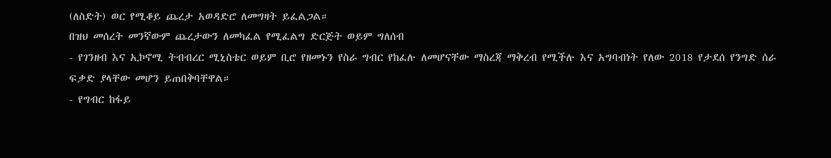(ለስድት) ወር የሚቆይ ጨረታ አወዳድሮ ለመግዛት ይፈልጋል።
በዝህ መሰረት መንኛውም ጨረታውን ለመካፈል የሚፈልግ ድርጅት ወይም ግለሰብ
- የገንዘብ እና ኢኮኖሚ ትብብረር ሚኒስቴር ወይም ቢሮ የዘመኑን የስራ ግብር የከፈሉ ለመሆናቸው ማስረጃ ማቅረብ የሚችሉ እና አግባብነት የለው 2018 የታደሰ የንግድ ሰራ ፍቃድ ያላቸው መሆን ይጠበቅባቸዋል።
- የግብር ከፋይ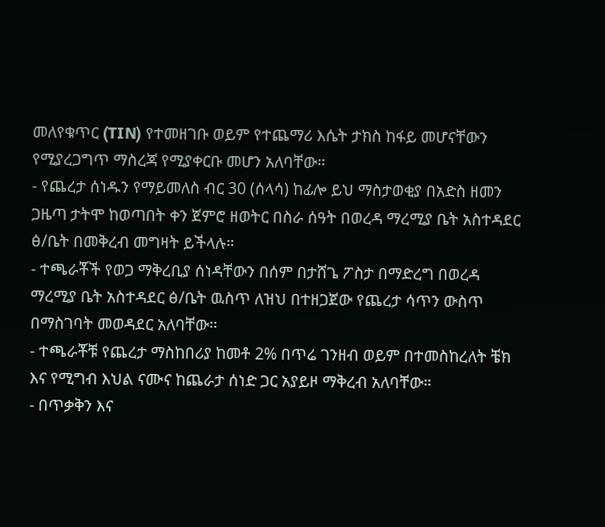መለየቁጥር (TIN) የተመዘገቡ ወይም የተጨማሪ እሴት ታክስ ከፋይ መሆናቸውን የሚያረጋግጥ ማስረጃ የሚያቀርቡ መሆን አለባቸው።
- የጨረታ ሰነዱን የማይመለስ ብር 30 (ሰላሳ) ከፊሎ ይህ ማስታወቂያ በአድስ ዘመን ጋዜጣ ታትሞ ከወጣበት ቀን ጀምሮ ዘወትር በስራ ሰዓት በወረዳ ማረሚያ ቤት አስተዳደር ፅ/ቤት በመቅረብ መግዛት ይችላሉ።
- ተጫራቾች የወጋ ማቅረቢያ ሰነዳቸውን በሰም በታሸጌ ፖስታ በማድረግ በወረዳ ማረሚያ ቤት አስተዳደር ፅ/ቤት ዉስጥ ለዝህ በተዘጋጀው የጨረታ ሳጥን ውስጥ በማስገባት መወዳደር አለባቸው፡፡
- ተጫራቾቹ የጨረታ ማስከበሪያ ከመቶ 2% በጥሬ ገንዘብ ወይም በተመስከረለት ቼክ እና የሚግብ እህል ናሙና ከጨራታ ሰነድ ጋር አያይዞ ማቅረብ አለባቸው።
- በጥቃቅን እና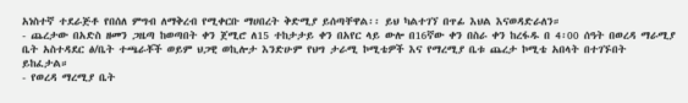አነስተኛ ተደራጅቶ የበሰለ ምግብ ለማቅረብ የሚቀርቡ ማሀበረት ቅድሚያ ይሰጣቸዋል፡፡ ይህ ካልተገኘ በጥፊ እህል እናወዳድራለን።
- ጨረታው በአድስ ዘመን ጋዜጣ ከወጣበት ቀን ጀሚሮ ለ15 ተከታታይ ቀን በአየር ላይ ውሎ በ16ኛው ቀን በስራ ቀን ከረፋዱ በ 4፡00 ሰዓት በወረዳ ማራሚያ ቤት አስተዳደር ፅ/ቤት ተጫራቾች ወይም ህጋዊ ወኪሎታ እንድሁም የህግ ታራሚ ኮሚቴዎች እና የማረሚያ ቤቱ ጨረታ ኮሚቴ አበላት በተገኙበት ይከፈታል።
- የወረዳ ማረሚያ ቤት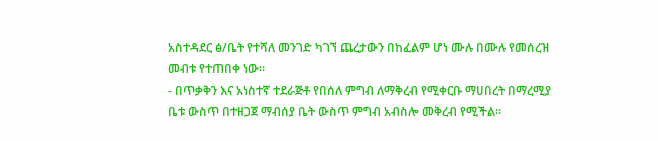አስተዳደር ፅ/ቤት የተሻለ መንገድ ካገኘ ጨረታውን በከፈልም ሆነ ሙሉ በሙሉ የመሰረዝ መብቱ የተጠበቀ ነው።
- በጥቃቅን እና አነስተኛ ተደራጅቶ የበሰለ ምግብ ለማቅረብ የሚቀርቡ ማሀበረት በማረሚያ ቤቱ ውስጥ በተዘጋጀ ማብሰያ ቤት ውስጥ ምግብ አብስሎ መቅረብ የሚችል።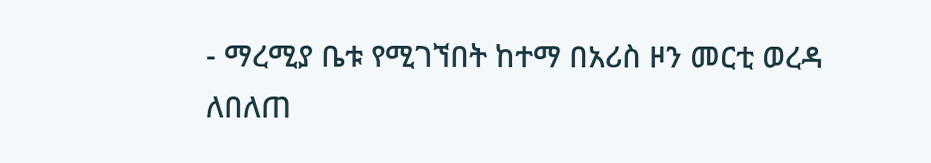- ማረሚያ ቤቱ የሚገኘበት ከተማ በአሪስ ዞን መርቲ ወረዳ
ለበለጠ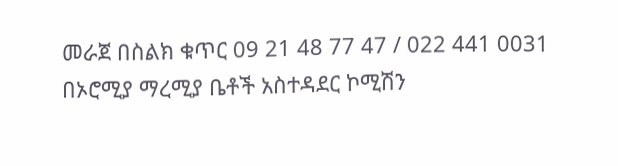መራጀ በስልክ ቁጥር 09 21 48 77 47 / 022 441 0031
በኦሮሚያ ማረሚያ ቤቶች አስተዳደር ኮሚሽን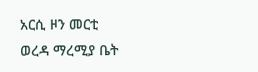አርሲ ዞን መርቲ
ወረዳ ማረሚያ ቤት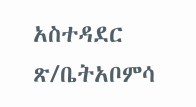አስተዳደር ጽ/ቤትአቦምሳ